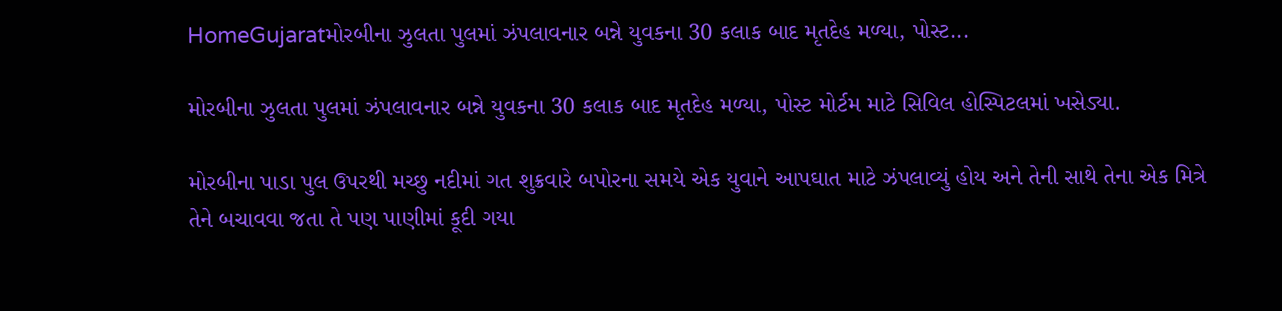HomeGujaratમોરબીના ઝુલતા પુલમાં ઝંપલાવનાર બન્ને યુવકના 30 કલાક બાદ મૃતદેહ મળ્યા, પોસ્ટ...

મોરબીના ઝુલતા પુલમાં ઝંપલાવનાર બન્ને યુવકના 30 કલાક બાદ મૃતદેહ મળ્યા, પોસ્ટ મોર્ટમ માટે સિવિલ હોસ્પિટલમાં ખસેડ્યા.

મોરબીના પાડા પુલ ઉપરથી મચ્છુ નદીમાં ગત શુક્રવારે બપોરના સમયે એક યુવાને આપઘાત માટે ઝંપલાવ્યું હોય અને તેની સાથે તેના એક મિત્રે તેને બચાવવા જતા તે પણ પાણીમાં કૂદી ગયા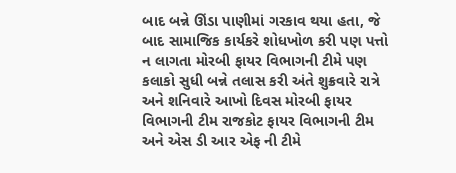બાદ બન્ને ઊંડા પાણીમાં ગરકાવ થયા હતા, જે બાદ સામાજિક કાર્યકરે શોધખોળ કરી પણ પત્તો ન લાગતા મોરબી ફાયર વિભાગની ટીમે પણ કલાકો સુધી બન્ને તલાસ કરી અંતે શુક્રવારે રાત્રે અને શનિવારે આખો દિવસ મોરબી ફાયર વિભાગની ટીમ રાજકોટ ફાયર વિભાગની ટીમ અને એસ ડી આર એફ ની ટીમે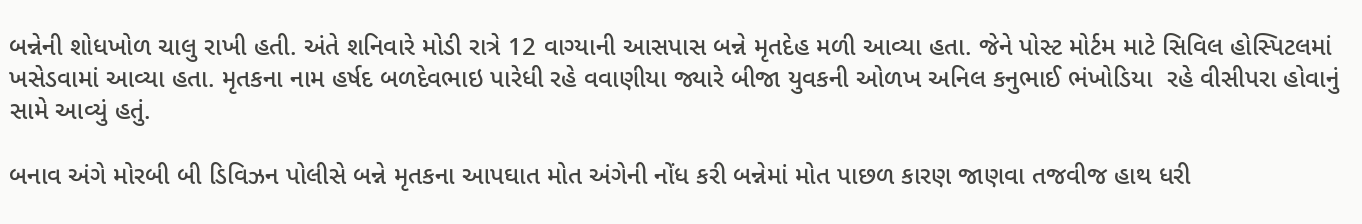બન્નેની શોધખોળ ચાલુ રાખી હતી. અંતે શનિવારે મોડી રાત્રે 12 વાગ્યાની આસપાસ બન્ને મૃતદેહ મળી આવ્યા હતા. જેને પોસ્ટ મોર્ટમ માટે સિવિલ હોસ્પિટલમાં ખસેડવામાં આવ્યા હતા. મૃતકના નામ હર્ષદ બળદેવભાઇ પારેધી રહે વવાણીયા જ્યારે બીજા યુવકની ઓળખ અનિલ કનુભાઈ ભંખોડિયા  રહે વીસીપરા હોવાનું સામે આવ્યું હતું.

બનાવ અંગે મોરબી બી ડિવિઝન પોલીસે બન્ને મૃતકના આપઘાત મોત અંગેની નોંધ કરી બન્નેમાં મોત પાછળ કારણ જાણવા તજવીજ હાથ ધરી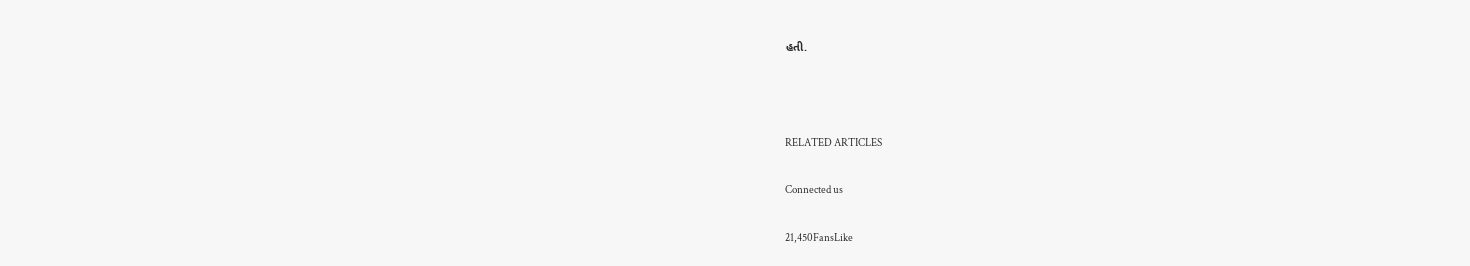હતી.



RELATED ARTICLES

Connected us

21,450FansLike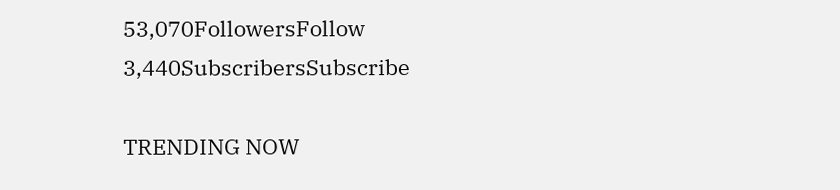53,070FollowersFollow
3,440SubscribersSubscribe

TRENDING NOW